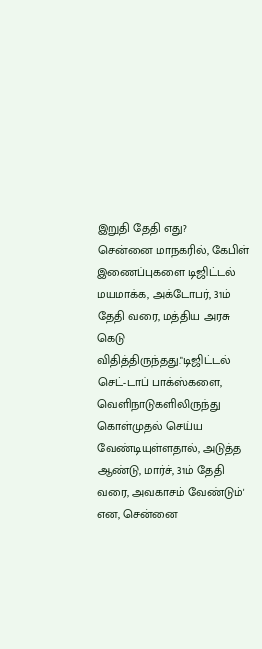இறுதி தேதி எது?
சென்னை மாநகரில், கேபிள் இணைப்புகளை டிஜிட்டல் மயமாக்க, அக்டோபர், 31ம் தேதி வரை, மத்திய அரசு கெடு விதித்திருந்தது."டிஜிட்டல் செட்-டாப் பாக்ஸ்களை, வெளிநாடுகளிலிருந்து கொள்முதல் செய்ய வேண்டியுள்ளதால், அடுத்த ஆண்டு, மார்ச், 31ம் தேதி வரை, அவகாசம் வேண்டும்' என, சென்னை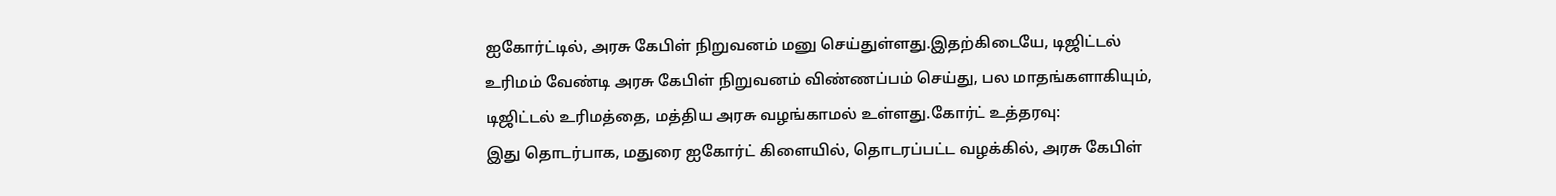ஐகோர்ட்டில், அரசு கேபிள் நிறுவனம் மனு செய்துள்ளது.இதற்கிடையே, டிஜிட்டல் உரிமம் வேண்டி அரசு கேபிள் நிறுவனம் விண்ணப்பம் செய்து, பல மாதங்களாகியும், டிஜிட்டல் உரிமத்தை, மத்திய அரசு வழங்காமல் உள்ளது.கோர்ட் உத்தரவு:
இது தொடர்பாக, மதுரை ஐகோர்ட் கிளையில், தொடரப்பட்ட வழக்கில், அரசு கேபிள்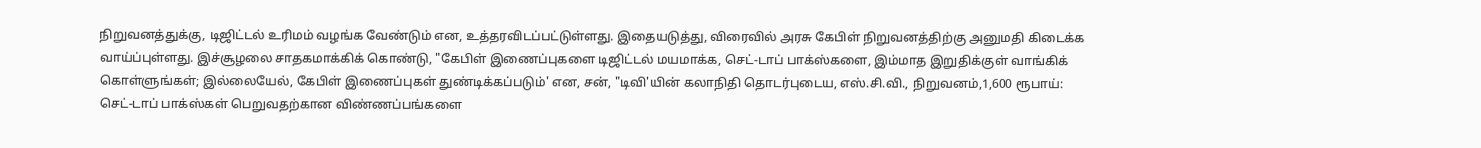நிறுவனத்துக்கு, டிஜிட்டல் உரிமம் வழங்க வேண்டும் என, உத்தரவிடப்பட்டுள்ளது. இதையடுத்து, விரைவில் அரசு கேபிள் நிறுவனத்திற்கு அனுமதி கிடைக்க வாய்ப்புள்ளது. இச்சூழலை சாதகமாக்கிக் கொண்டு, "கேபிள் இணைப்புகளை டிஜிட்டல் மயமாக்க, செட்-டாப் பாக்ஸ்களை, இம்மாத இறுதிக்குள் வாங்கிக் கொள்ளுங்கள்; இல்லையேல், கேபிள் இணைப்புகள் துண்டிக்கப்படும்' என, சன், "டிவி'யின் கலாநிதி தொடர்புடைய, எஸ்.சி.வி., நிறுவனம்,1,600 ரூபாய்:
செட்-டாப் பாக்ஸ்கள் பெறுவதற்கான விண்ணப்பங்களை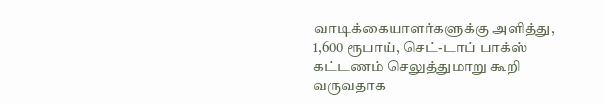வாடிக்கையாளர்களுக்கு அளித்து, 1,600 ரூபாய், செட்-டாப் பாக்ஸ் கட்டணம் செலுத்துமாறு கூறி வருவதாக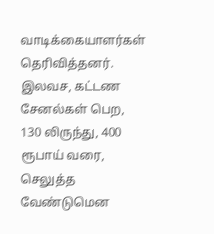வாடிக்கையாளர்கள் தெரிவித்தனர். இலவச, கட்டண சேனல்கள் பெற, 130 லிருந்து, 400 ரூபாய் வரை, செலுத்த வேண்டுமென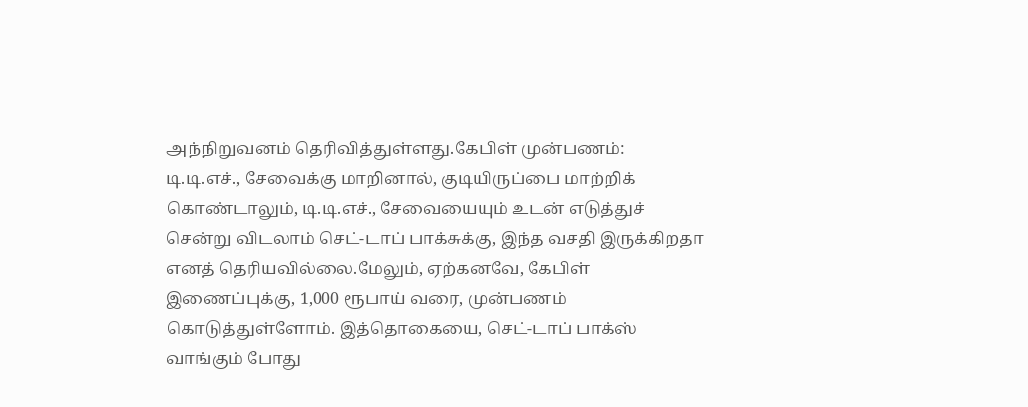அந்நிறுவனம் தெரிவித்துள்ளது.கேபிள் முன்பணம்:
டி.டி.எச்., சேவைக்கு மாறினால், குடியிருப்பை மாற்றிக் கொண்டாலும், டி.டி.எச்., சேவையையும் உடன் எடுத்துச் சென்று விடலாம் செட்-டாப் பாக்சுக்கு, இந்த வசதி இருக்கிறதா எனத் தெரியவில்லை.மேலும், ஏற்கனவே, கேபிள் இணைப்புக்கு, 1,000 ரூபாய் வரை, முன்பணம் கொடுத்துள்ளோம். இத்தொகையை, செட்-டாப் பாக்ஸ் வாங்கும் போது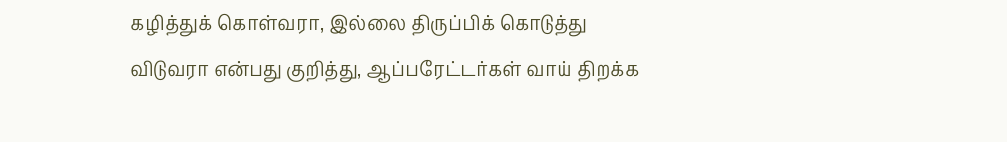கழித்துக் கொள்வரா, இல்லை திருப்பிக் கொடுத்து விடுவரா என்பது குறித்து, ஆப்பரேட்டர்கள் வாய் திறக்க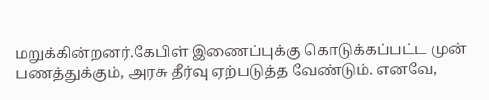மறுக்கின்றனர்.கேபிள் இணைப்புக்கு கொடுக்கப்பட்ட முன் பணத்துக்கும், அரசு தீர்வு ஏற்படுத்த வேண்டும். எனவே,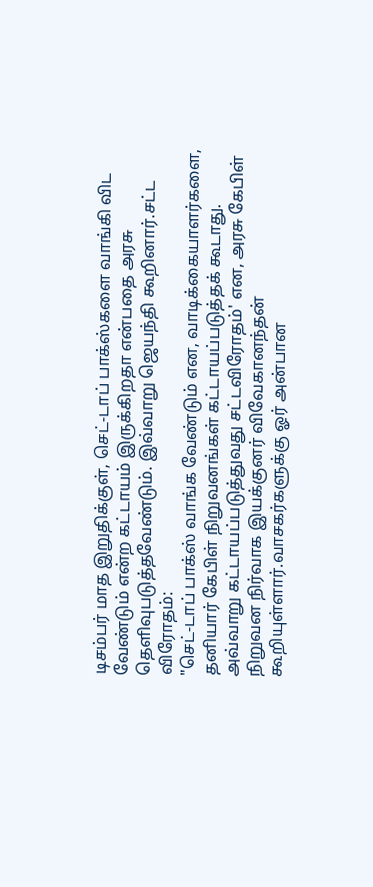டிசம்பர் மாத இறுதிக்குள், செட்-டாப் பாக்ஸ்களை வாங்கி விட வேண்டும் என்ற கட்டாயம் இருக்கிறதா என்பதை அரசு தெளிவுபடுத்தவேண்டும். இவ்வாறு ஜெயந்தி கூறினார்.சட்ட விரோதம்:
"செட்-டாப் பாக்ஸ் வாங்க வேண்டும் என, வாடிக்கையாளர்களை, தனியார் கேபிள் நிறுவனங்கள் கட்டாயப்படுத்தக் கூடாது. அவ்வாறு கட்டாயப்படுத்துவது சட்டவிரோதம்' என, அரசு கேபிள் நிறுவன நிர்வாக இயக்குனர் விவேகானந்தன் கூறியுள்ளார்.வாசகர்களுக்கு ஓர் அன்பான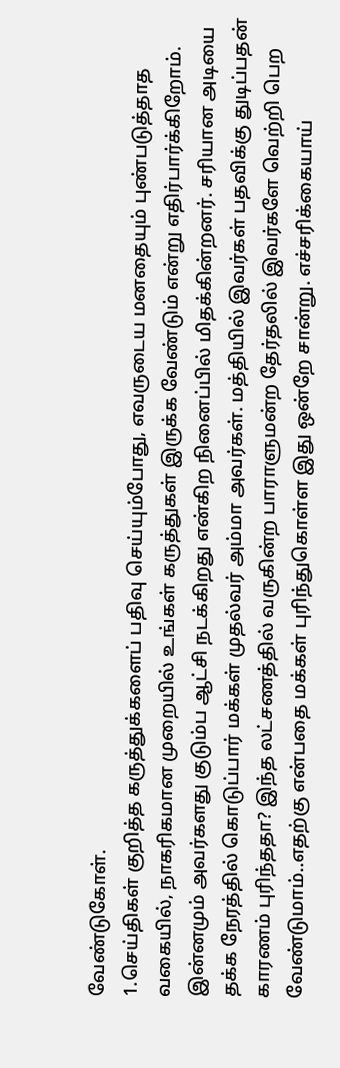வேண்டுகோள்.
1.செய்திகள் குறித்த கருத்துக்களைப் பதிவு செய்யும்போது, எவருடைய மனதையும் புண்படுத்தாத வகையில், நாகரிகமான முறையில் உங்கள் கருத்துகள் இருக்க வேண்டும் என்று எதிர்பார்க்கிறோம்.
இன்னமும் அவர்களது குடும்ப ஆட்சி நடக்கிறது என்கிற நினைப்பில் மிதக்கின்றனர். சரியான அடியை தக்க நேரத்தில் கொடுப்பார் மக்கள் முதல்வர் அம்மா அவர்கள். மத்தியில் இவர்கள் பதவிக்கு துடிப்பதன் காரணம் புரிந்ததா? இந்த லட்சணத்தில் வருகின்ற பாராளுமன்ற தேர்தலில் இவர்களே வெற்றி பெற வேண்டுமாம்..எதற்கு என்பதை மக்கள் புரிந்துகொள்ள இது ஒன்றே சான்று. எச்சரிக்கையாய்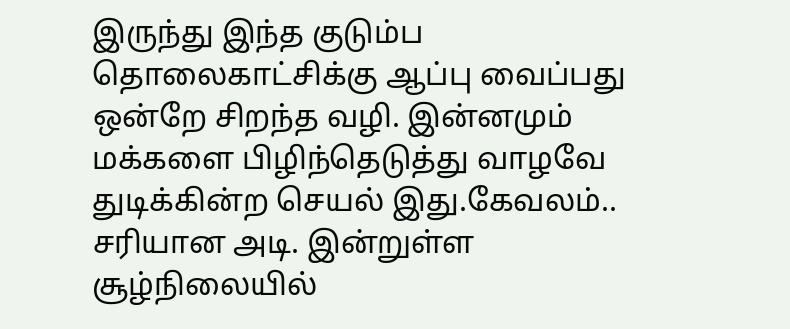இருந்து இந்த குடும்ப தொலைகாட்சிக்கு ஆப்பு வைப்பது ஒன்றே சிறந்த வழி. இன்னமும் மக்களை பிழிந்தெடுத்து வாழவே துடிக்கின்ற செயல் இது.கேவலம்..
சரியான அடி. இன்றுள்ள சூழ்நிலையில்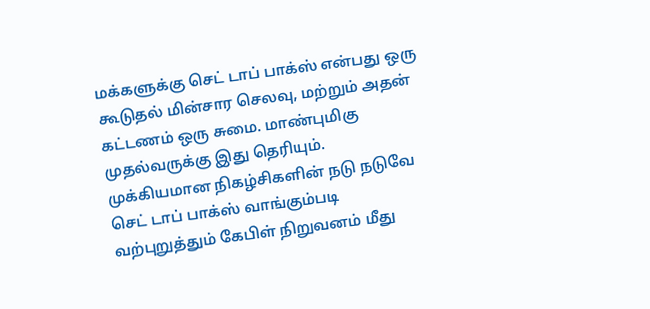மக்களுக்கு செட் டாப் பாக்ஸ் என்பது ஒரு கூடுதல் மின்சார செலவு, மற்றும் அதன் கட்டணம் ஒரு சுமை. மாண்புமிகு முதல்வருக்கு இது தெரியும். முக்கியமான நிகழ்சிகளின் நடு நடுவே செட் டாப் பாக்ஸ் வாங்கும்படி வற்புறுத்தும் கேபிள் நிறுவனம் மீது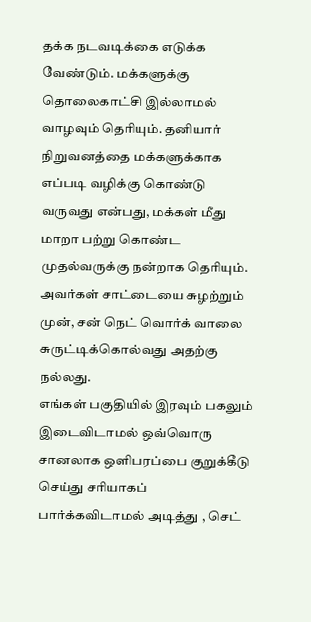தக்க நடவடிக்கை எடுக்க வேண்டும். மக்களுக்கு தொலைகாட்சி இல்லாமல் வாழவும் தெரியும். தனியார் நிறுவனத்தை மக்களுக்காக எப்படி வழிக்கு கொண்டு வருவது என்பது, மக்கள் மீது மாறா பற்று கொண்ட முதல்வருக்கு நன்றாக தெரியும். அவர்கள் சாட்டையை சுழற்றும் முன், சன் நெட் வொர்க் வாலை சுருட்டிக்கொல்வது அதற்கு நல்லது.
எங்கள் பகுதியில் இரவும் பகலும் இடைவிடாமல் ஒவ்வொரு சானலாக ஒளிபரப்பை குறுக்கீடு செய்து சரியாகப் பார்க்கவிடாமல் அடித்து , செட்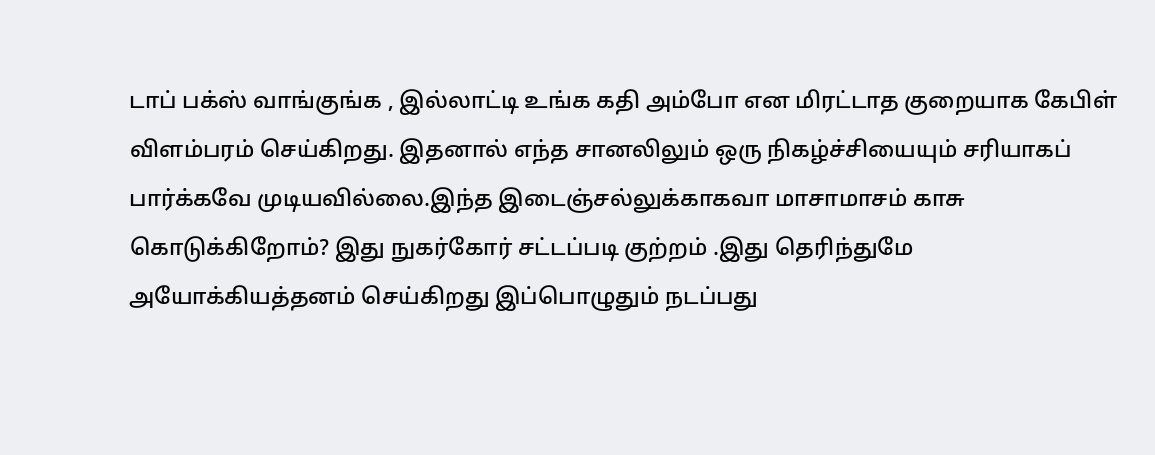டாப் பக்ஸ் வாங்குங்க , இல்லாட்டி உங்க கதி அம்போ என மிரட்டாத குறையாக கேபிள் விளம்பரம் செய்கிறது. இதனால் எந்த சானலிலும் ஒரு நிகழ்ச்சியையும் சரியாகப் பார்க்கவே முடியவில்லை.இந்த இடைஞ்சல்லுக்காகவா மாசாமாசம் காசு கொடுக்கிறோம்? இது நுகர்கோர் சட்டப்படி குற்றம் .இது தெரிந்துமே அயோக்கியத்தனம் செய்கிறது இப்பொழுதும் நடப்பது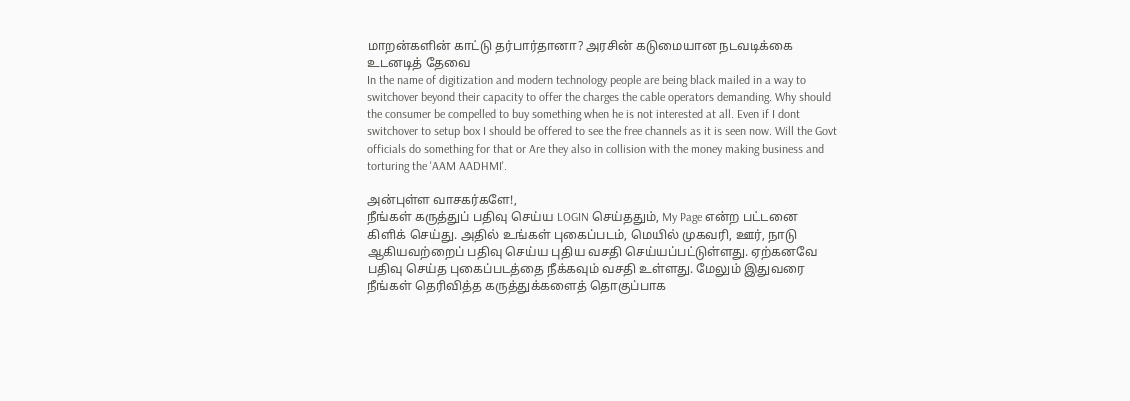மாறன்களின் காட்டு தர்பார்தானா? அரசின் கடுமையான நடவடிக்கை உடனடித் தேவை
In the name of digitization and modern technology people are being black mailed in a way to switchover beyond their capacity to offer the charges the cable operators demanding. Why should the consumer be compelled to buy something when he is not interested at all. Even if I dont switchover to setup box I should be offered to see the free channels as it is seen now. Will the Govt officials do something for that or Are they also in collision with the money making business and torturing the 'AAM AADHMI'.

அன்புள்ள வாசகர்களே!,
நீங்கள் கருத்துப் பதிவு செய்ய LOGIN செய்ததும், My Page என்ற பட்டனை கிளிக் செய்து. அதில் உங்கள் புகைப்படம், மெயில் முகவரி, ஊர், நாடு ஆகியவற்றைப் பதிவு செய்ய புதிய வசதி செய்யப்பட்டுள்ளது. ஏற்கனவே பதிவு செய்த புகைப்படத்தை நீக்கவும் வசதி உள்ளது. மேலும் இதுவரை நீங்கள் தெரிவித்த கருத்துக்களைத் தொகுப்பாக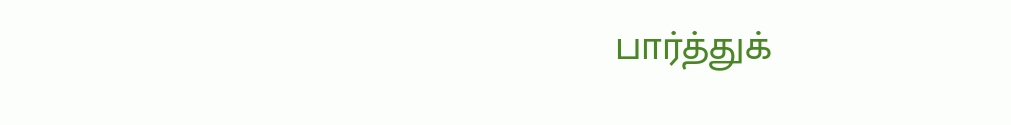பார்த்துக்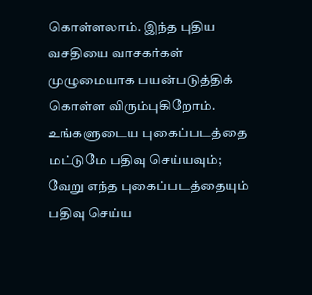கொள்ளலாம். இந்த புதிய வசதியை வாசகர்கள் முழுமையாக பயன்படுத்திக் கொள்ள விரும்புகிறோம். உங்களுடைய புகைப்படத்தை மட்டுமே பதிவு செய்யவும்; வேறு எந்த புகைப்படத்தையும் பதிவு செய்ய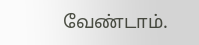வேண்டாம்.